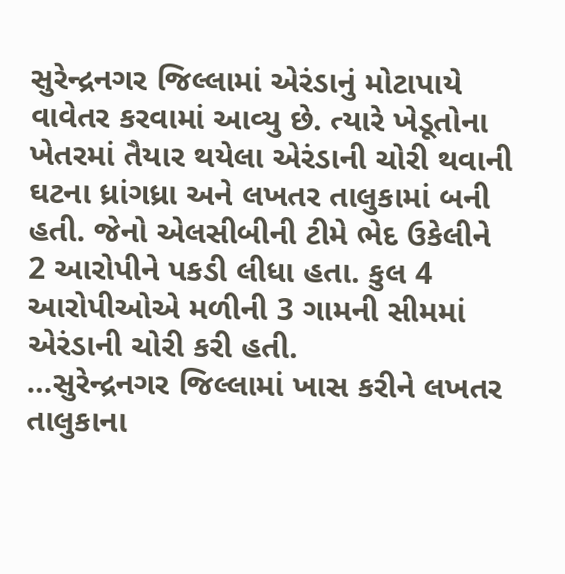સુરેન્દ્રનગર જિલ્લામાં એરંડાનું મોટાપાયે વાવેતર કરવામાં આવ્યુ છે. ત્યારે ખેડૂતોના ખેતરમાં તૈયાર થયેલા એરંડાની ચોરી થવાની ઘટના ધ્રાંગધ્રા અને લખતર તાલુકામાં બની હતી. જેનો એલસીબીની ટીમે ભેદ ઉકેલીને 2 આરોપીને પકડી લીધા હતા. કુલ 4 આરોપીઓએ મળીની 3 ગામની સીમમાં એરંડાની ચોરી કરી હતી.
…સુરેન્દ્રનગર જિલ્લામાં ખાસ કરીને લખતર તાલુકાના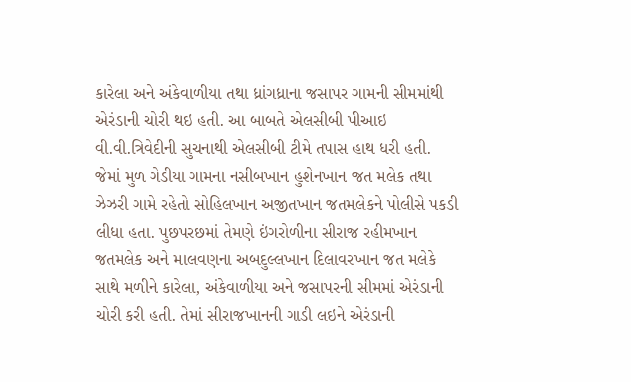કારેલા અને અંકેવાળીયા તથા ધ્રાંગધ્રાના જસાપર ગામની સીમમાંથી એરંડાની ચોરી થઇ હતી. આ બાબતે એલસીબી પીઆઇ વી.વી.ત્રિવેદીની સુચનાથી એલસીબી ટીમે તપાસ હાથ ધરી હતી. જેમાં મુળ ગેડીયા ગામના નસીબખાન હુશેનખાન જત મલેક તથા ઝેઝરી ગામે રહેતો સોહિલખાન અજીતખાન જતમલેકને પોલીસે પકડી લીધા હતા. પુછપરછમાં તેમણે ઇંગરોળીના સીરાજ રહીમખાન જતમલેક અને માલવણના અબદુલ્લખાન દિલાવરખાન જત મલેકે સાથે મળીને કારેલા, અંકેવાળીયા અને જસાપરની સીમમાં એરંડાની ચોરી કરી હતી. તેમાં સીરાજખાનની ગાડી લઇને એરંડાની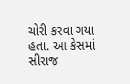ચોરી કરવા ગયા હતા. આ કેસમાં સીરાજ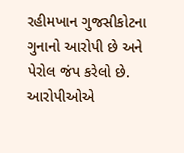રહીમખાન ગુજસીકોટના ગુનાનો આરોપી છે અને પેરોલ જંપ કરેલો છે. આરોપીઓએ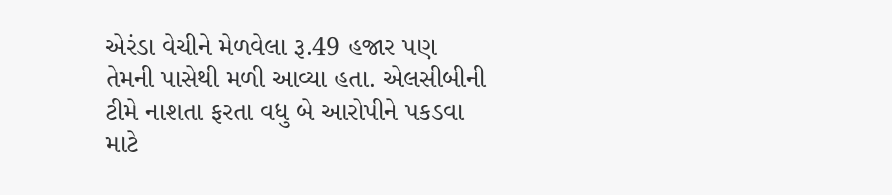એરંડા વેચીને મેળવેલા રૂ.49 હજાર પણ તેમની પાસેથી મળી આવ્યા હતા. એલસીબીની ટીમે નાશતા ફરતા વધુ બે આરોપીને પકડવા માટે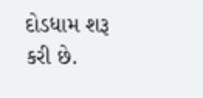દોડધામ શરૂ કરી છે.